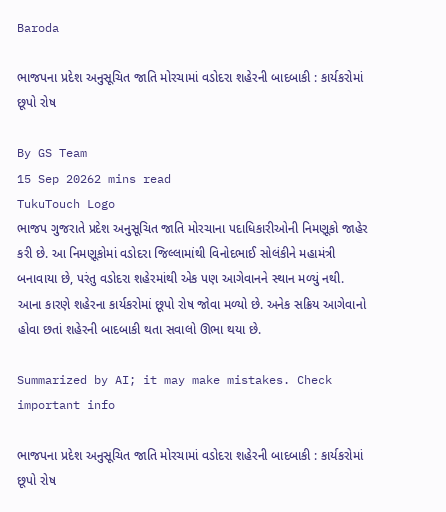Baroda

ભાજપના પ્રદેશ અનુસૂચિત જાતિ મોરચામાં વડોદરા શહેરની બાદબાકી : કાર્યકરોમાં છૂપો રોષ

By GS Team
15 Sep 20262 mins read
TukuTouch Logo
ભાજપ ગુજરાતે પ્રદેશ અનુસૂચિત જાતિ મોરચાના પદાધિકારીઓની નિમણૂકો જાહેર કરી છે. આ નિમણૂકોમાં વડોદરા જિલ્લામાંથી વિનોદભાઈ સોલંકીને મહામંત્રી બનાવાયા છે, પરંતુ વડોદરા શહેરમાંથી એક પણ આગેવાનને સ્થાન મળ્યું નથી. આના કારણે શહેરના કાર્યકરોમાં છૂપો રોષ જોવા મળ્યો છે. અનેક સક્રિય આગેવાનો હોવા છતાં શહેરની બાદબાકી થતા સવાલો ઊભા થયા છે.

Summarized by AI; it may make mistakes. Check important info

ભાજપના પ્રદેશ અનુસૂચિત જાતિ મોરચામાં વડોદરા શહેરની બાદબાકી : કાર્યકરોમાં છૂપો રોષ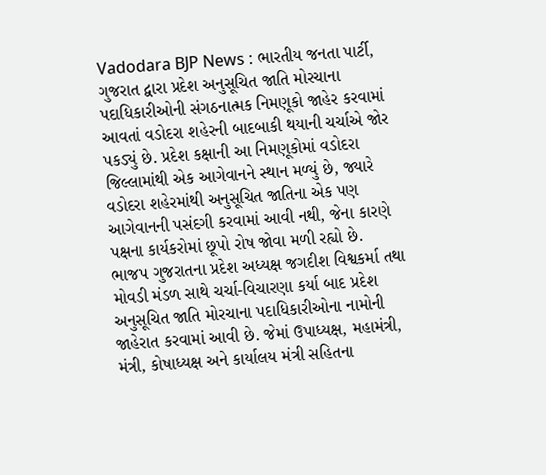Vadodara BJP News : ભારતીય જનતા પાર્ટી, ગુજરાત દ્વારા પ્રદેશ અનુસૂચિત જાતિ મોરચાના પદાધિકારીઓની સંગઠનાત્મક નિમણૂકો જાહેર કરવામાં આવતાં વડોદરા શહેરની બાદબાકી થયાની ચર્ચાએ જોર પકડ્યું છે. પ્રદેશ કક્ષાની આ નિમણૂકોમાં વડોદરા જિલ્લામાંથી એક આગેવાનને સ્થાન મળ્યું છે, જ્યારે વડોદરા શહેરમાંથી અનુસૂચિત જાતિના એક પણ આગેવાનની પસંદગી કરવામાં આવી નથી, જેના કારણે પક્ષના કાર્યકરોમાં છૂપો રોષ જોવા મળી રહ્યો છે.
ભાજપ ગુજરાતના પ્રદેશ અધ્યક્ષ જગદીશ વિશ્વકર્મા તથા મોવડી મંડળ સાથે ચર્ચા-વિચારણા કર્યા બાદ પ્રદેશ અનુસૂચિત જાતિ મોરચાના પદાધિકારીઓના નામોની જાહેરાત કરવામાં આવી છે. જેમાં ઉપાધ્યક્ષ, મહામંત્રી, મંત્રી, કોષાધ્યક્ષ અને કાર્યાલય મંત્રી સહિતના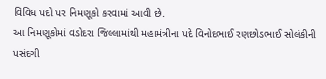વિવિધ પદો પર નિમણૂકો કરવામાં આવી છે.
આ નિમણૂકોમાં વડોદરા જિલ્લામાંથી મહામંત્રીના પદે વિનોદભાઈ રણછોડભાઈ સોલંકીની પસંદગી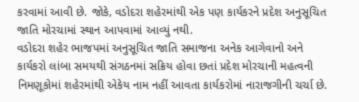કરવામાં આવી છે. જોકે, વડોદરા શહેરમાંથી એક પણ કાર્યકરને પ્રદેશ અનુસૂચિત જાતિ મોરચામાં સ્થાન આપવામાં આવ્યું નથી.
વડોદરા શહેર ભાજપમાં અનુસૂચિત જાતિ સમાજના અનેક આગેવાનો અને કાર્યકરો લાંબા સમયથી સંગઠનમાં સક્રિય હોવા છતાં પ્રદેશ મોરચાની મહત્વની નિમણૂકોમાં શહેરમાંથી એકેય નામ નહીં આવતા કાર્યકરોમાં નારાજગીની ચર્ચા છે.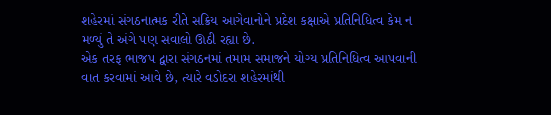શહેરમાં સંગઠનાત્મક રીતે સક્રિય આગેવાનોને પ્રદેશ કક્ષાએ પ્રતિનિધિત્વ કેમ ન મળ્યું તે અંગે પણ સવાલો ઊઠી રહ્યા છે.
એક તરફ ભાજપ દ્વારા સંગઠનમાં તમામ સમાજને યોગ્ય પ્રતિનિધિત્વ આપવાની વાત કરવામાં આવે છે, ત્યારે વડોદરા શહેરમાંથી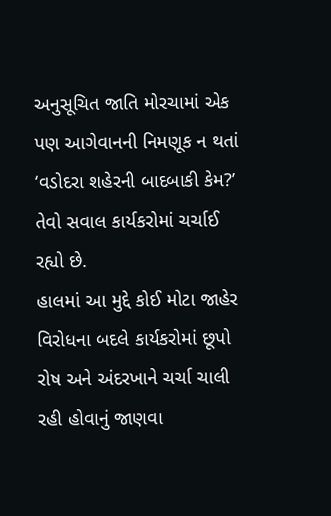અનુસૂચિત જાતિ મોરચામાં એક પણ આગેવાનની નિમણૂક ન થતાં ‘વડોદરા શહેરની બાદબાકી કેમ?’ તેવો સવાલ કાર્યકરોમાં ચર્ચાઈ રહ્યો છે.
હાલમાં આ મુદ્દે કોઈ મોટા જાહેર વિરોધના બદલે કાર્યકરોમાં છૂપો રોષ અને અંદરખાને ચર્ચા ચાલી રહી હોવાનું જાણવા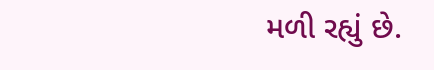મળી રહ્યું છે.